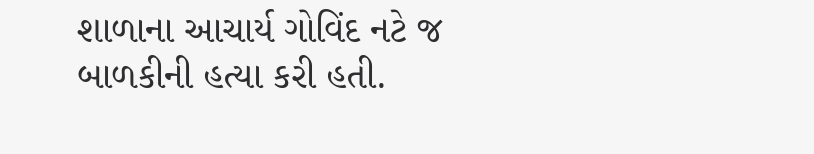શાળાના આચાર્ય ગોવિંદ નટે જ બાળકીની હત્યા કરી હતી.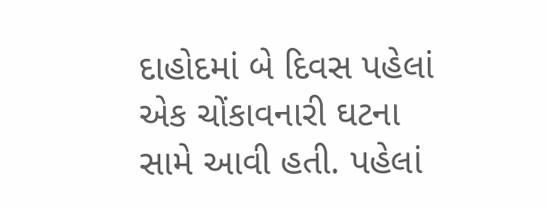દાહોદમાં બે દિવસ પહેલાં એક ચોંકાવનારી ઘટના સામે આવી હતી. પહેલાં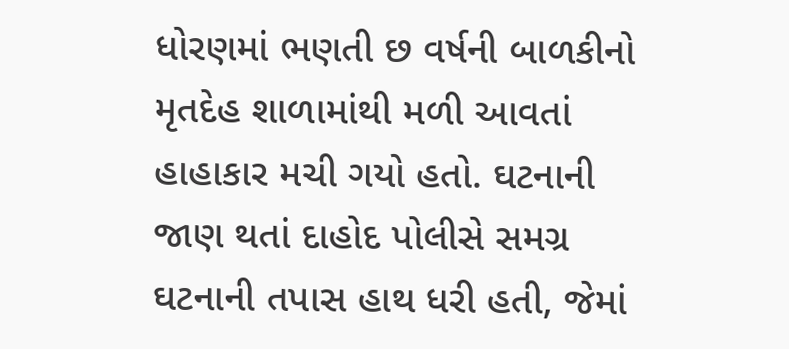ધોરણમાં ભણતી છ વર્ષની બાળકીનો મૃતદેહ શાળામાંથી મળી આવતાં હાહાકાર મચી ગયો હતો. ઘટનાની જાણ થતાં દાહોદ પોલીસે સમગ્ર ઘટનાની તપાસ હાથ ધરી હતી, જેમાં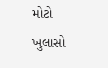મોટો ખુલાસો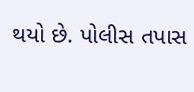થયો છે. પોલીસ તપાસ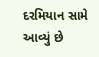દરમિયાન સામે આવ્યું છે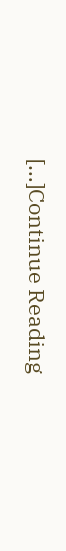[…]Continue Reading